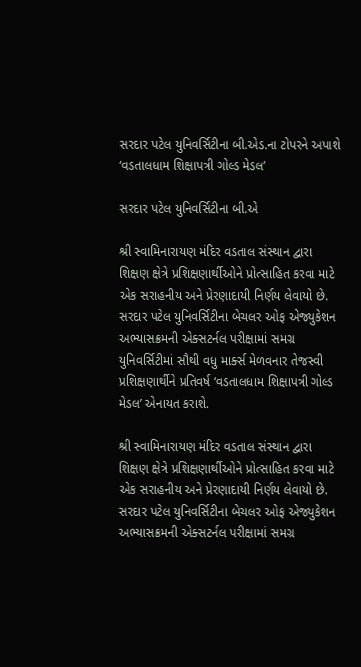સરદાર પટેલ યુનિવર્સિટીના બી.એડ.ના ટોપરને અપાશે ‘વડતાલધામ શિક્ષાપત્રી ગોલ્ડ મેડલ’

સરદાર પટેલ યુનિવર્સિટીના બી.એ

શ્રી સ્વામિનારાયણ મંદિર વડતાલ સંસ્થાન દ્વારા શિક્ષણ ક્ષેત્રે પ્રશિક્ષણાર્થીઓને પ્રોત્સાહિત કરવા માટે એક સરાહનીય અને પ્રેરણાદાયી નિર્ણય લેવાયો છે. સરદાર પટેલ યુનિવર્સિટીના બેચલર ઓફ એજ્યુકેશન અભ્યાસક્રમની એક્સટર્નલ પરીક્ષામાં સમગ્ર યુનિવર્સિટીમાં સૌથી વધુ માર્ક્સ મેળવનાર તેજસ્વી પ્રશિક્ષણાર્થીને પ્રતિવર્ષ ‘વડતાલધામ શિક્ષાપત્રી ગોલ્ડ મેડલ’ એનાયત કરાશે.

શ્રી સ્વામિનારાયણ મંદિર વડતાલ સંસ્થાન દ્વારા શિક્ષણ ક્ષેત્રે પ્રશિક્ષણાર્થીઓને પ્રોત્સાહિત કરવા માટે એક સરાહનીય અને પ્રેરણાદાયી નિર્ણય લેવાયો છે. સરદાર પટેલ યુનિવર્સિટીના બેચલર ઓફ એજ્યુકેશન અભ્યાસક્રમની એક્સટર્નલ પરીક્ષામાં સમગ્ર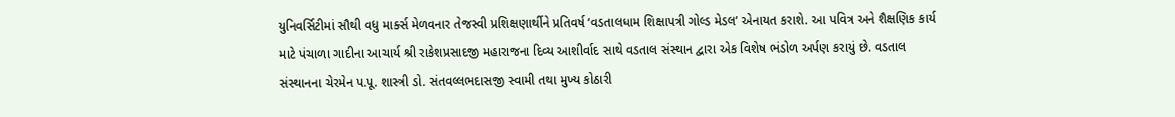યુનિવર્સિટીમાં સૌથી વધુ માર્ક્સ મેળવનાર તેજસ્વી પ્રશિક્ષણાર્થીને પ્રતિવર્ષ ‘વડતાલધામ શિક્ષાપત્રી ગોલ્ડ મેડલ’ એનાયત કરાશે. આ પવિત્ર અને શૈક્ષણિક કાર્ય માટે પંચાળા ગાદીના આચાર્ય શ્રી રાકેશપ્રસાદજી મહારાજના દિવ્ય આશીર્વાદ સાથે વડતાલ સંસ્થાન દ્વારા એક વિશેષ ભંડોળ અર્પણ કરાયું છે. વડતાલ સંસ્થાનના ચેરમેન પ.પૂ. શાસ્ત્રી ડો. સંતવલ્લભદાસજી સ્વામી તથા મુખ્ય કોઠારી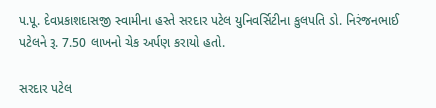પ.પૂ. દેવપ્રકાશદાસજી સ્વામીના હસ્તે સરદાર પટેલ યુનિવર્સિટીના કુલપતિ ડો. નિરંજનભાઈ પટેલને રૂ. 7.50 લાખનો ચેક અર્પણ કરાયો હતો.

સરદાર પટેલ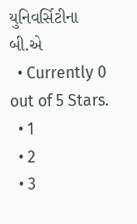યુનિવર્સિટીના બી.એ
  • Currently 0 out of 5 Stars.
  • 1
  • 2
  • 3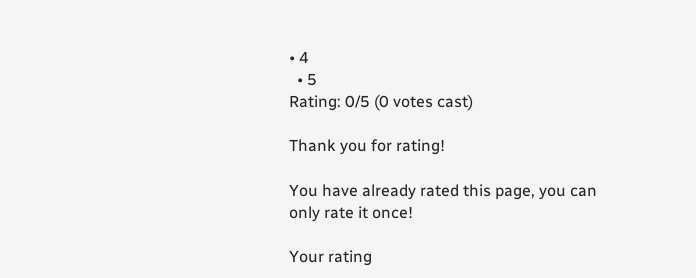• 4
  • 5
Rating: 0/5 (0 votes cast)

Thank you for rating!

You have already rated this page, you can only rate it once!

Your rating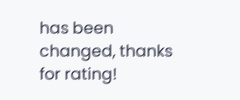has been changed, thanks for rating!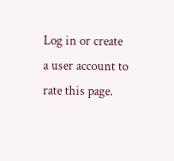Log in or create a user account to rate this page.